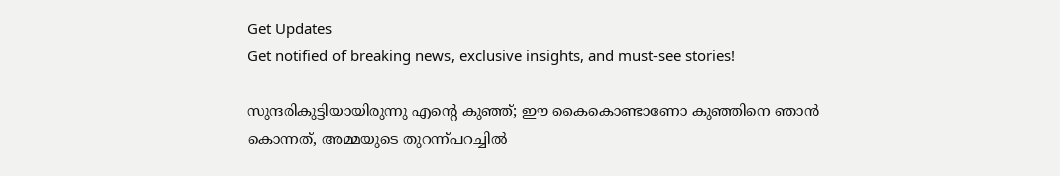Get Updates
Get notified of breaking news, exclusive insights, and must-see stories!

സുന്ദരികുട്ടിയായിരുന്നു എന്റെ കുഞ്ഞ്; ഈ കൈകൊണ്ടാണോ കുഞ്ഞിനെ ഞാന്‍ കൊന്നത്, അമ്മയുടെ തുറന്ന്പറച്ചില്‍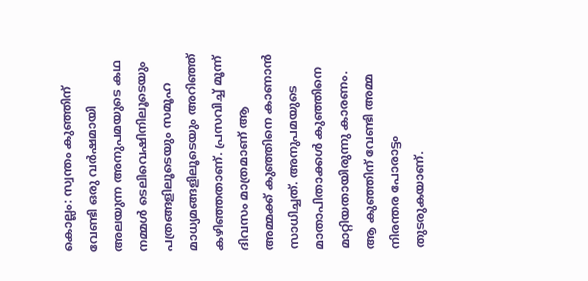കൊല്ലം: സ്വന്തം കുഞ്ഞിന് വേണ്ടി ഒരു വര്‍ഷമായി അലയുന്ന അനുപമയുടെ കഥ നമ്മള്‍ ടെലിവെഷിനിലൂടെയും പത്രങ്ങളിലൂടെയും സമൂഹ മാധ്യമങ്ങളിലൂടെയും അറിഞ്ഞ് കഴിഞ്ഞതാണ്. പ്രസവിച്ച് മൂന്ന് ദിവസം മാത്രമാണ് ആ അമ്മക്ക് കുഞ്ഞിനെ കാണാന്‍ സാധിച്ചത്. അനുപമയുടെ മാതാപിതാക്കള്‍ കുഞ്ഞിനെ മാറ്റിയതായിരുന്നു കാരണം. ആ കുഞ്ഞിന് വേണ്ടി അമ്മ നിരന്തര പോരാട്ടം തുടരുകയാണ്.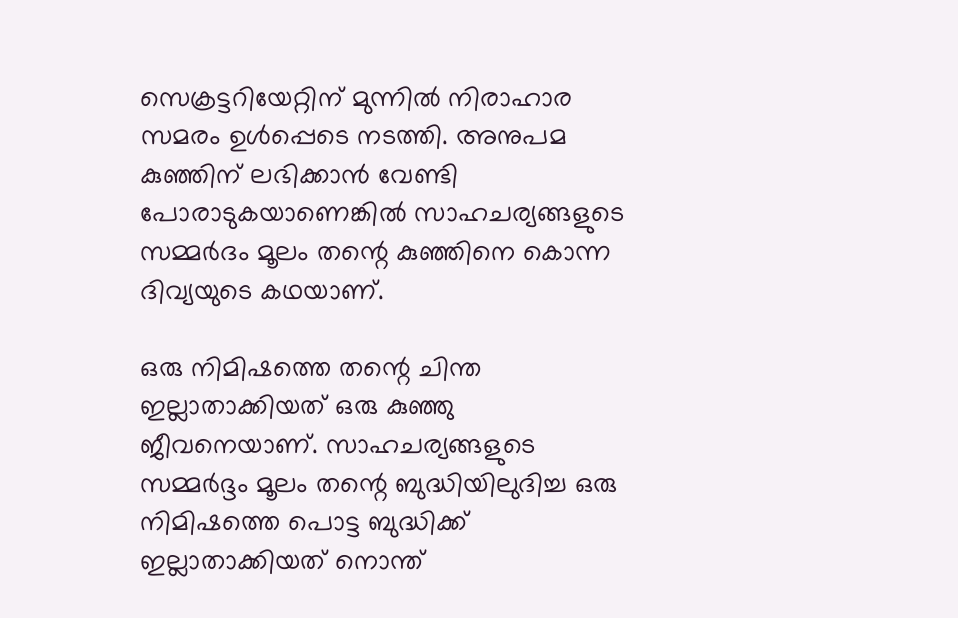സെക്രട്ടറിയേറ്റിന് മുന്നില്‍ നിരാഹാര സമരം ഉള്‍പ്പെടെ നടത്തി. അനുപമ കുഞ്ഞിന് ലഭിക്കാന്‍ വേണ്ടി പോരാടുകയാണെങ്കില്‍ സാഹചര്യങ്ങളുടെ സമ്മര്‍ദം മൂലം തന്റെ കുഞ്ഞിനെ കൊന്ന ദിവ്യയുടെ കഥയാണ്.

ഒരു നിമിഷത്തെ തന്റെ ചിന്ത ഇല്ലാതാക്കിയത് ഒരു കുഞ്ഞു ജീവനെയാണ്. സാഹചര്യങ്ങളുടെ സമ്മര്‍ദ്ദം മൂലം തന്റെ ബുദ്ധിയിലുദിച്ച ഒരു നിമിഷത്തെ പൊട്ട ബുദ്ധിക്ക് ഇല്ലാതാക്കിയത് നൊന്ത്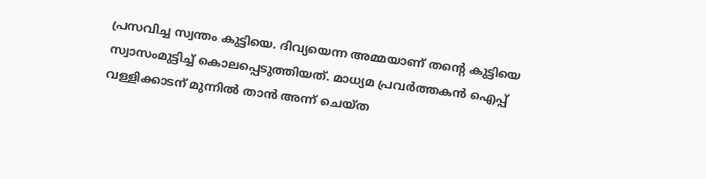പ്രസവിച്ച സ്വന്തം കുട്ടിയെ. ദിവ്യയെന്ന അമ്മയാണ് തന്റെ കുട്ടിയെ സ്വാസംമുട്ടിച്ച് കൊലപ്പെടുത്തിയത്. മാധ്യമ പ്രവര്‍ത്തകന്‍ ഐപ്പ് വള്ളിക്കാടന് മുന്നില്‍ താന്‍ അന്ന് ചെയ്ത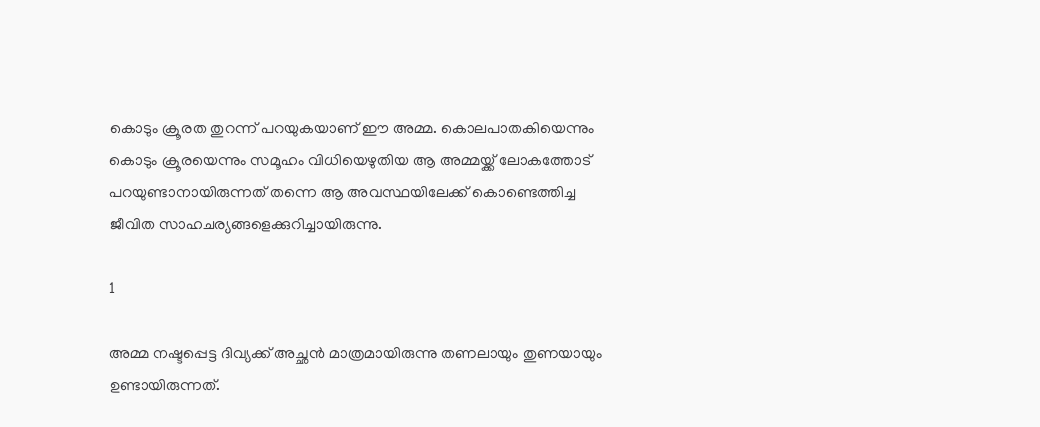കൊടും ക്രൂരത തുറന്ന് പറയുകയാണ് ഈ അമ്മ. കൊലപാതകിയെന്നും കൊടും ക്രൂരയെന്നും സമൂഹം വിധിയെഴുതിയ ആ അമ്മയ്ക്ക് ലോകത്തോട് പറയുണ്ടാനായിരുന്നത് തന്നെ ആ അവസ്ഥയിലേക്ക് കൊണ്ടെത്തിച്ച ജീവിത സാഹചര്യങ്ങളെക്കുറിച്ചായിരുന്നു.

1

അമ്മ നഷ്ടപ്പെട്ട ദിവ്യക്ക് അച്ഛന്‍ മാത്രമായിരുന്നു തണലായും തുണയായും ഉണ്ടായിരുന്നത്.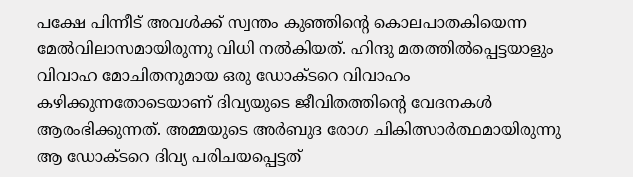പക്ഷേ പിന്നീട് അവള്‍ക്ക് സ്വന്തം കുഞ്ഞിന്റെ കൊലപാതകിയെന്ന മേല്‍വിലാസമായിരുന്നു വിധി നല്‍കിയത്. ഹിന്ദു മതത്തില്‍പ്പെട്ടയാളും വിവാഹ മോചിതനുമായ ഒരു ഡോക്ടറെ വിവാഹം കഴിക്കുന്നതോടെയാണ് ദിവ്യയുടെ ജീവിതത്തിന്റെ വേദനകള്‍ ആരംഭിക്കുന്നത്. അമ്മയുടെ അര്‍ബുദ രോഗ ചികിത്സാര്‍ത്ഥമായിരുന്നു ആ ഡോക്ടറെ ദിവ്യ പരിചയപ്പെട്ടത്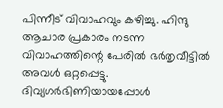പിന്നീട് വിവാഹവും കഴിച്ചു. ഹിന്ദു ആചാര പ്രകാരം നടന്ന വിവാഹത്തിന്റെ പേരില്‍ ഭര്‍തൃവീട്ടില്‍ അവള്‍ ഒറ്റപ്പെട്ടു. ദിവ്യഗര്‍ഭിണിയായപ്പോള്‍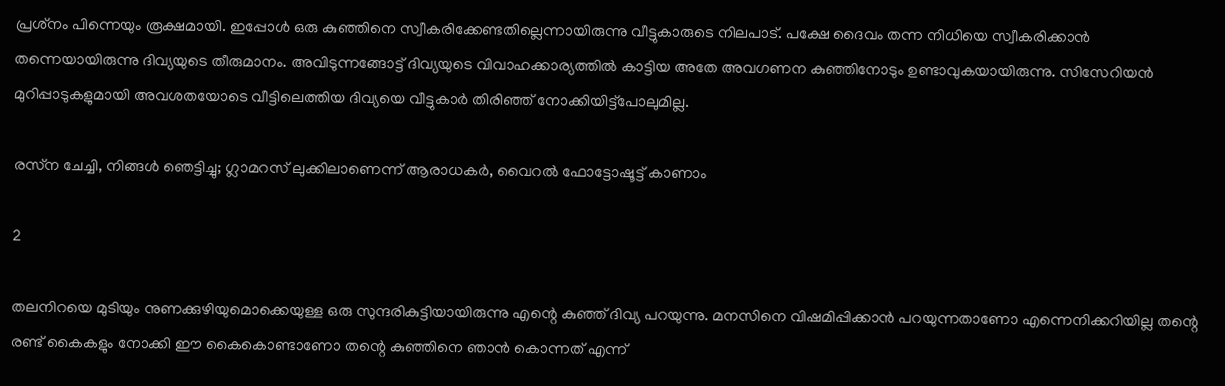പ്രശ്‌നം പിന്നെയും രൂക്ഷമായി. ഇപ്പോള്‍ ഒരു കുഞ്ഞിനെ സ്വീകരിക്കേണ്ടതില്ലെന്നായിരുന്നു വീട്ടുകാരുടെ നിലപാട്. പക്ഷേ ദൈവം തന്ന നിധിയെ സ്വീകരിക്കാന്‍ തന്നെയായിരുന്നു ദിവ്യയുടെ തീരുമാനം. അവിടുന്നങ്ങോട്ട് ദിവ്യയുടെ വിവാഹക്കാര്യത്തില്‍ കാട്ടിയ അതേ അവഗണന കുഞ്ഞിനോടും ഉണ്ടാവുകയായിരുന്നു. സിസേറിയന്‍ മുറിപ്പാടുകളുമായി അവശതയോടെ വീട്ടിലെത്തിയ ദിവ്യയെ വീട്ടുകാര്‍ തിരിഞ്ഞ് നോക്കിയിട്ട്‌പോലുമില്ല.

രസ്‌ന ചേച്ചി, നിങ്ങള്‍ ഞെട്ടിച്ചു; ഗ്ലാമറസ് ലുക്കിലാണെന്ന് ആരാധകര്‍, വൈറല്‍ ഫോട്ടോഷൂട്ട് കാണാം

2

തലനിറയെ മുടിയും നുണക്കുഴിയുമൊക്കെയുള്ള ഒരു സുന്ദരികുട്ടിയായിരുന്നു എന്റെ കുഞ്ഞ് ദിവ്യ പറയുന്നു. മനസിനെ വിഷമിപ്പിക്കാന്‍ പറയുന്നതാണോ എന്നെനിക്കറിയില്ല തന്റെ രണ്ട് കൈകളും നോക്കി ഈ കൈകൊണ്ടാണോ തന്റെ കുഞ്ഞിനെ ഞാന്‍ കൊന്നത് എന്ന്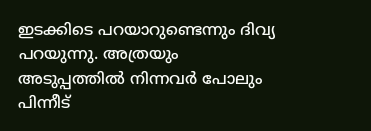ഇടക്കിടെ പറയാറുണ്ടെന്നും ദിവ്യ പറയുന്നു. അത്രയും അടുപ്പത്തില്‍ നിന്നവര്‍ പോലും പിന്നീട്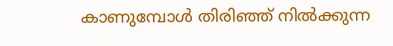കാണുമ്പോള്‍ തിരിഞ്ഞ് നില്‍ക്കുന്ന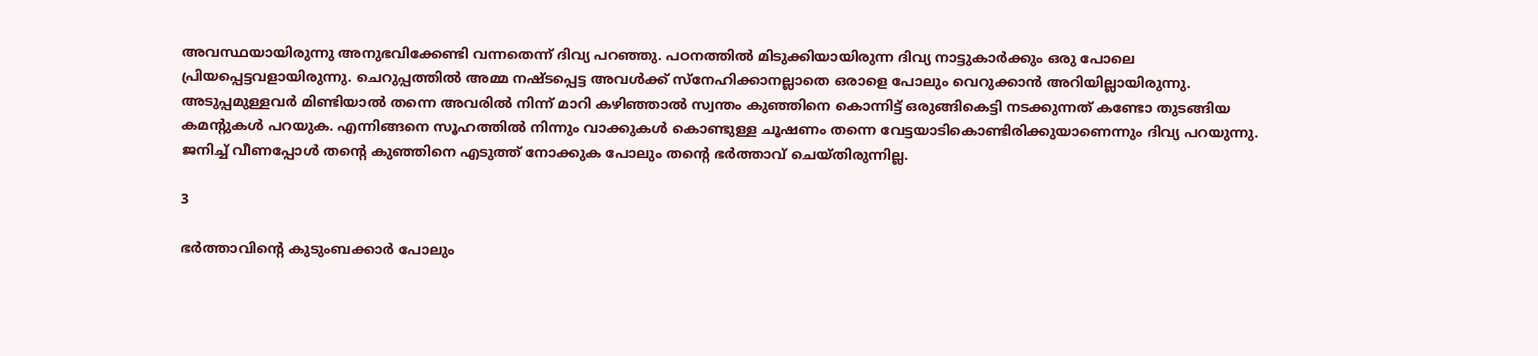അവസ്ഥയായിരുന്നു അനുഭവിക്കേണ്ടി വന്നതെന്ന് ദിവ്യ പറഞ്ഞു. പഠനത്തില്‍ മിടുക്കിയായിരുന്ന ദിവ്യ നാട്ടുകാര്‍ക്കും ഒരു പോലെ പ്രിയപ്പെട്ടവളായിരുന്നു. ചെറുപ്പത്തില്‍ അമ്മ നഷ്ടപ്പെട്ട അവള്‍ക്ക് സ്‌നേഹിക്കാനല്ലാതെ ഒരാളെ പോലും വെറുക്കാന്‍ അറിയില്ലായിരുന്നു. അടുപ്പമുള്ളവര്‍ മിണ്ടിയാല്‍ തന്നെ അവരില്‍ നിന്ന് മാറി കഴിഞ്ഞാല്‍ സ്വന്തം കുഞ്ഞിനെ കൊന്നിട്ട് ഒരുങ്ങികെട്ടി നടക്കുന്നത് കണ്ടോ തുടങ്ങിയ കമന്റുകള്‍ പറയുക. എന്നിങ്ങനെ സൂഹത്തില്‍ നിന്നും വാക്കുകള്‍ കൊണ്ടുള്ള ചൂഷണം തന്നെ വേട്ടയാടികൊണ്ടിരിക്കുയാണെന്നും ദിവ്യ പറയുന്നു. ജനിച്ച് വീണപ്പോള്‍ തന്റെ കുഞ്ഞിനെ എടുത്ത് നോക്കുക പോലും തന്റെ ഭര്‍ത്താവ് ചെയ്തിരുന്നില്ല.

3

ഭര്‍ത്താവിന്റെ കുടുംബക്കാര്‍ പോലും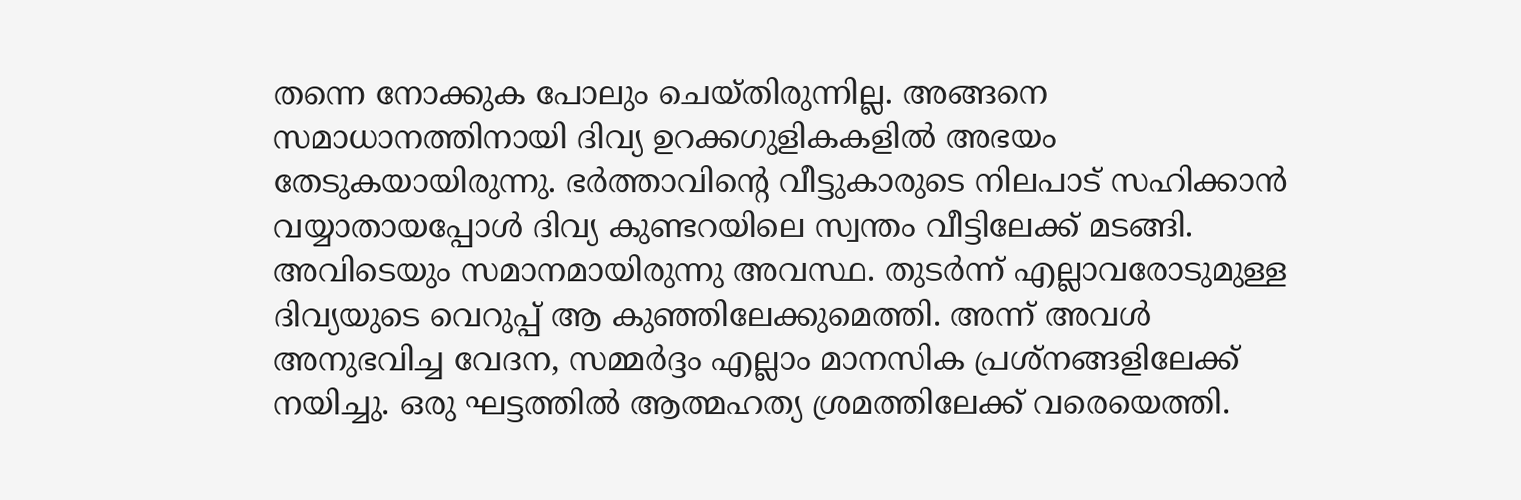തന്നെ നോക്കുക പോലും ചെയ്തിരുന്നില്ല. അങ്ങനെ സമാധാനത്തിനായി ദിവ്യ ഉറക്കഗുളികകളില്‍ അഭയം തേടുകയായിരുന്നു. ഭര്‍ത്താവിന്റെ വീട്ടുകാരുടെ നിലപാട് സഹിക്കാന്‍ വയ്യാതായപ്പോള്‍ ദിവ്യ കുണ്ടറയിലെ സ്വന്തം വീട്ടിലേക്ക് മടങ്ങി. അവിടെയും സമാനമായിരുന്നു അവസ്ഥ. തുടര്‍ന്ന് എല്ലാവരോടുമുള്ള ദിവ്യയുടെ വെറുപ്പ് ആ കുഞ്ഞിലേക്കുമെത്തി. അന്ന് അവള്‍ അനുഭവിച്ച വേദന, സമ്മര്‍ദ്ദം എല്ലാം മാനസിക പ്രശ്‌നങ്ങളിലേക്ക് നയിച്ചു. ഒരു ഘട്ടത്തില്‍ ആത്മഹത്യ ശ്രമത്തിലേക്ക് വരെയെത്തി.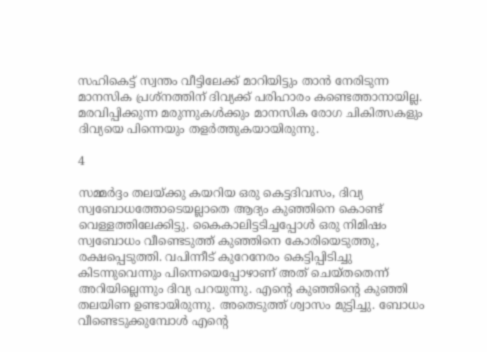സഹികെട്ട് സ്വന്തം വീട്ടിലേക്ക് മാറിയിട്ടും താന്‍ നേരിടുന്ന മാനസിക പ്രശ്‌നത്തിന് ദിവ്യക്ക് പരിഹാരം കണ്ടെത്താനായില്ല. മരവിപ്പിക്കുന്ന മരുന്നുകള്‍ക്കും മാനസിക രോഗ ചികിത്സകളും ദിവ്യയെ പിന്നെയും തളര്‍ത്തുകയായിരുന്നു.

4

സമ്മര്‍ദ്ദം തലയ്ക്കു കയറിയ ഒരു കെട്ടദിവസം, ദിവ്യ സ്വബോധത്തോടെയല്ലാതെ ആദ്യം കുഞ്ഞിനെ കൊണ്ട് വെള്ളത്തിലേക്കിട്ടു. കൈകാലിട്ടടിച്ചപ്പോള്‍ ഒരു നിമിഷം സ്വബോധം വീണ്ടെടുത്ത് കുഞ്ഞിനെ കോരിയെടുത്തു, രക്ഷപ്പെടുത്തി. വപിന്നീട് കുറേനേരം കെട്ടിപ്പിടിച്ചു കിടന്നുവെന്നും പിന്നെയെപ്പോഴാണ് അത് ചെയ്തതെന്ന് അറിയില്ലെന്നും ദിവ്യ പറയുന്നു. എന്റെ കുഞ്ഞിന്റെ കുഞ്ഞി തലയിണ ഉണ്ടായിരുന്നു. അതെടുത്ത് ശ്വാസം മുട്ടിച്ചു. ബോധം വീണ്ടെടുക്കുമ്പോള്‍ എന്റെ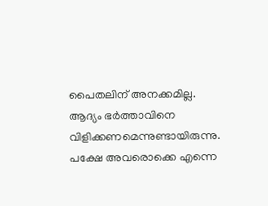പൈതലിന് അനക്കമില്ല. ആദ്യം ഭര്‍ത്താവിനെ വിളിക്കണമെന്നുണ്ടായിരുന്നു. പക്ഷേ അവരൊക്കെ എന്നെ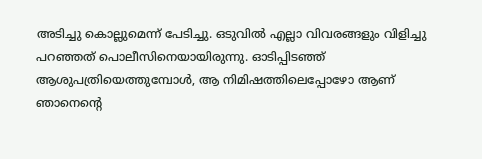അടിച്ചു കൊല്ലുമെന്ന് പേടിച്ചു. ഒടുവില്‍ എല്ലാ വിവരങ്ങളും വിളിച്ചു പറഞ്ഞത് പൊലീസിനെയായിരുന്നു. ഓടിപ്പിടഞ്ഞ് ആശുപത്രിയെത്തുമ്പോള്‍, ആ നിമിഷത്തിലെപ്പോഴോ ആണ് ഞാനെന്റെ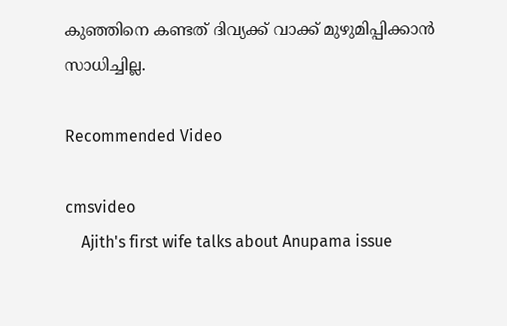കുഞ്ഞിനെ കണ്ടത് ദിവ്യക്ക് വാക്ക് മുഴുമിപ്പിക്കാന്‍ സാധിച്ചില്ല.

Recommended Video

cmsvideo
    Ajith's first wife talks about Anupama issue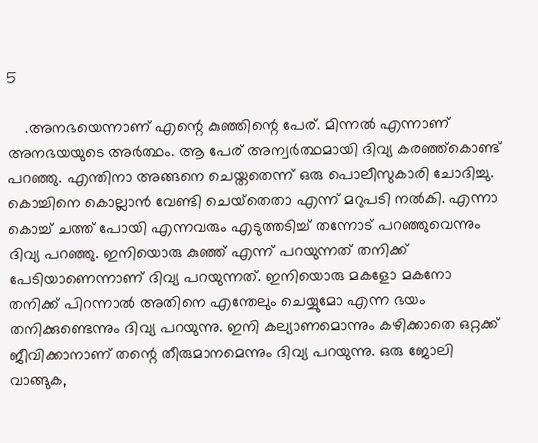5

    .അനഭയെന്നാണ് എന്റെ കുഞ്ഞിന്റെ പേര്. മിന്നല്‍ എന്നാണ് അനഭയയുടെ അര്‍ത്ഥം. ആ പേര് അന്വര്‍ത്ഥമായി ദിവ്യ കരഞ്ഞ്‌കൊണ്ട് പറഞ്ഞു. എന്തിനാ അങ്ങനെ ചെയ്തതെന്ന് ഒരു പൊലീസുകാരി ചോദിച്ചു. കൊച്ചിനെ കൊല്ലാന്‍ വേണ്ടി ചെയ്‌തെതാ എന്ന് മറുപടി നല്‍കി. എന്നാ കൊച്ച് ചത്ത് പോയി എന്നവരും എടുത്തടിച്ച് തന്നോട് പറഞ്ഞുവെന്നും ദിവ്യ പറഞ്ഞു. ഇനിയൊരു കുഞ്ഞ് എന്ന് പറയുന്നത് തനിക്ക് പേടിയാണെന്നാണ് ദിവ്യ പറയുന്നത്. ഇനിയൊരു മകളോ മകനോ തനിക്ക് പിറന്നാല്‍ അതിനെ എന്തേലും ചെയ്യുമോ എന്ന ഭയം തനിക്കുണ്ടെന്നും ദിവ്യ പറയുന്നു. ഇനി കല്യാണമൊന്നും കഴിക്കാതെ ഒറ്റക്ക് ജീവിക്കാനാണ് തന്റെ തീരുമാനമെന്നും ദിവ്യ പറയുന്നു. ഒരു ജോലി വാങ്ങുക,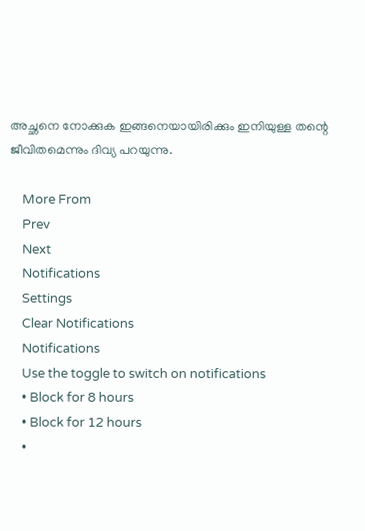അച്ഛനെ നോക്കുക ഇങ്ങനെയായിരിക്കും ഇനിയുള്ള തന്റെ ജീവിതമെന്നും ദിവ്യ പറയുന്നു.

    More From
    Prev
    Next
    Notifications
    Settings
    Clear Notifications
    Notifications
    Use the toggle to switch on notifications
    • Block for 8 hours
    • Block for 12 hours
    •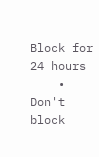Block for 24 hours
    • Don't block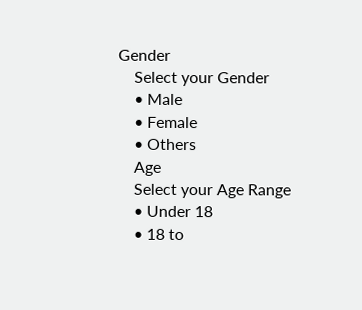Gender
    Select your Gender
    • Male
    • Female
    • Others
    Age
    Select your Age Range
    • Under 18
    • 18 to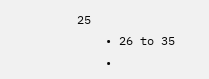25
    • 26 to 35
    •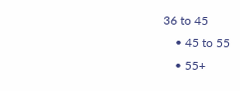36 to 45
    • 45 to 55
    • 55+